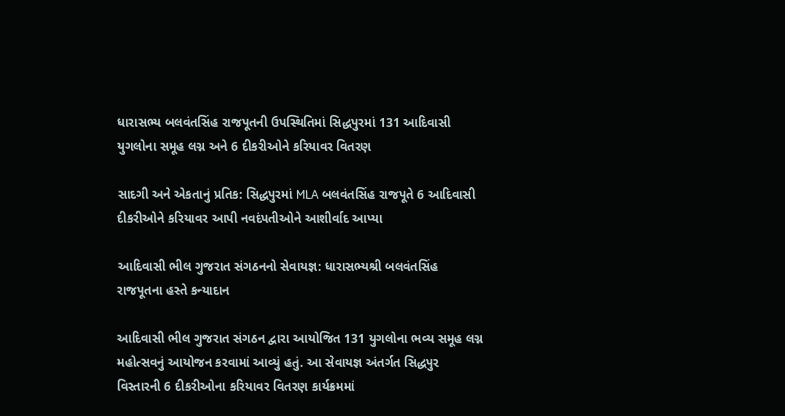ધારાસભ્ય બલવંતસિંહ રાજપૂતની ઉપસ્થિતિમાં સિદ્ધપુરમાં 131 આદિવાસી યુગલોના સમૂહ લગ્ન અને 6 દીકરીઓને કરિયાવર વિતરણ

સાદગી અને એકતાનું પ્રતિક: સિદ્ધપુરમાં MLA બલવંતસિંહ રાજપૂતે 6 આદિવાસી દીકરીઓને કરિયાવર આપી નવદંપતીઓને આશીર્વાદ આપ્યા

આદિવાસી ભીલ ગુજરાત સંગઠનનો સેવાયજ્ઞ: ધારાસભ્યશ્રી બલવંતસિંહ રાજપૂતના હસ્તે કન્યાદાન

આદિવાસી ભીલ ગુજરાત સંગઠન દ્વારા આયોજિત 131 યુગલોના ભવ્ય સમૂહ લગ્ન મહોત્સવનું આયોજન કરવામાં આવ્યું હતું. આ સેવાયજ્ઞ અંતર્ગત સિદ્ધપુર વિસ્તારની 6 દીકરીઓના કરિયાવર વિતરણ કાર્યક્રમમાં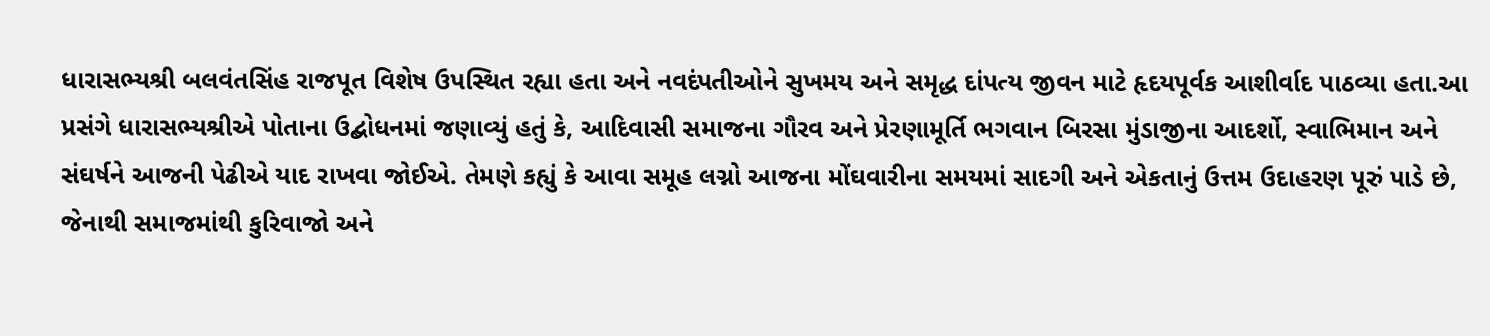ધારાસભ્યશ્રી બલવંતસિંહ રાજપૂત વિશેષ ઉપસ્થિત રહ્યા હતા અને નવદંપતીઓને સુખમય અને સમૃદ્ધ દાંપત્ય જીવન માટે હૃદયપૂર્વક આશીર્વાદ પાઠવ્યા હતા.આ પ્રસંગે ધારાસભ્યશ્રીએ પોતાના ઉદ્બોધનમાં જણાવ્યું હતું કે, આદિવાસી સમાજના ગૌરવ અને પ્રેરણામૂર્તિ ભગવાન બિરસા મુંડાજીના આદર્શો, સ્વાભિમાન અને સંઘર્ષને આજની પેઢીએ યાદ રાખવા જોઈએ. તેમણે કહ્યું કે આવા સમૂહ લગ્નો આજના મોંઘવારીના સમયમાં સાદગી અને એકતાનું ઉત્તમ ઉદાહરણ પૂરું પાડે છે, જેનાથી સમાજમાંથી કુરિવાજો અને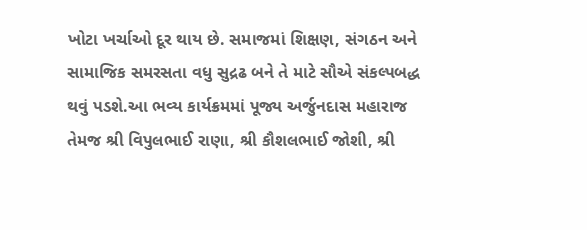ખોટા ખર્ચાઓ દૂર થાય છે. સમાજમાં શિક્ષણ, સંગઠન અને સામાજિક સમરસતા વધુ સુદ્રઢ બને તે માટે સૌએ સંકલ્પબદ્ધ થવું પડશે.આ ભવ્ય કાર્યક્રમમાં પૂજ્ય અર્જુનદાસ મહારાજ તેમજ શ્રી વિપુલભાઈ રાણા, શ્રી કૌશલભાઈ જોશી, શ્રી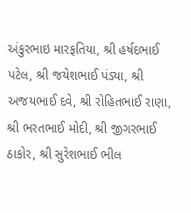અંકુરભાઇ મારફતિયા, શ્રી હર્ષદભાઈ પટેલ, શ્રી જયેશભાઈ પંડ્યા, શ્રી અજયભાઈ દવે, શ્રી રોહિતભાઈ રાણા, શ્રી ભરતભાઈ મોદી, શ્રી જીગરભાઈ ઠાકોર, શ્રી સુરેશભાઈ ભીલ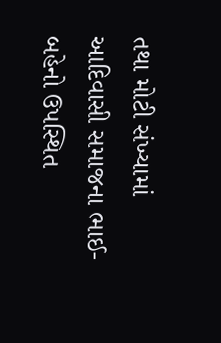તથા મોટી સંખ્યામાં આદિવાસી સમાજના ભાઈ-બહેનો ઉપસ્થિત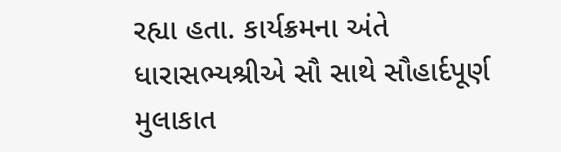રહ્યા હતા. કાર્યક્રમના અંતે ધારાસભ્યશ્રીએ સૌ સાથે સૌહાર્દપૂર્ણ મુલાકાત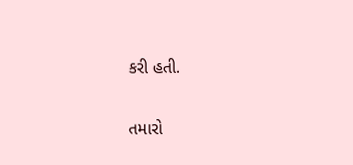કરી હતી.

તમારો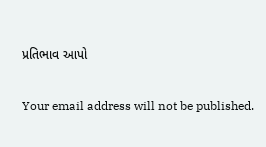પ્રતિભાવ આપો

Your email address will not be published.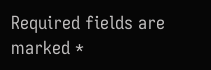Required fields are marked *